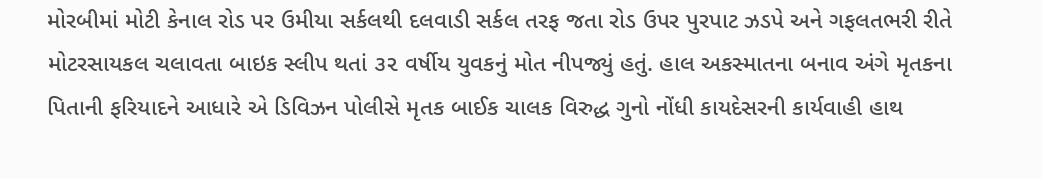મોરબીમાં મોટી કેનાલ રોડ પર ઉમીયા સર્કલથી દલવાડી સર્કલ તરફ જતા રોડ ઉપર પુરપાટ ઝડપે અને ગફલતભરી રીતે મોટરસાયકલ ચલાવતા બાઇક સ્લીપ થતાં ૩૨ વર્ષીય યુવકનું મોત નીપજ્યું હતું. હાલ અકસ્માતના બનાવ અંગે મૃતકના પિતાની ફરિયાદને આધારે એ ડિવિઝન પોલીસે મૃતક બાઈક ચાલક વિરુદ્ધ ગુનો નોંધી કાયદેસરની કાર્યવાહી હાથ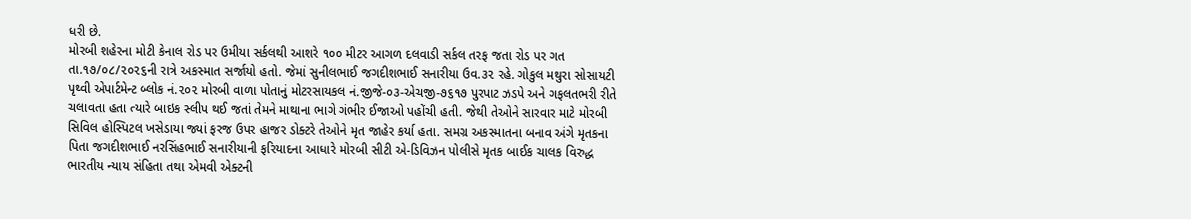ધરી છે.
મોરબી શહેરના મોટી કેનાલ રોડ પર ઉમીયા સર્કલથી આશરે ૧૦૦ મીટર આગળ દલવાડી સર્કલ તરફ જતા રોડ પર ગત તા.૧૭/૦૮/૨૦૨૬ની રાત્રે અકસ્માત સર્જાયો હતો. જેમાં સુનીલભાઈ જગદીશભાઈ સનારીયા ઉવ.૩૨ રહે. ગોકુલ મથુરા સોસાયટી પૃથ્વી એપાર્ટમેન્ટ બ્લોક નં.૨૦૨ મોરબી વાળા પોતાનું મોટરસાયકલ નં.જીજે-૦૩-એચજી-૭૬૧૭ પુરપાટ ઝડપે અને ગફલતભરી રીતે ચલાવતા હતા ત્યારે બાઇક સ્લીપ થઈ જતાં તેમને માથાના ભાગે ગંભીર ઈજાઓ પહોંચી હતી. જેથી તેઓને સારવાર માટે મોરબી સિવિલ હોસ્પિટલ ખસેડાયા જ્યાં ફરજ ઉપર હાજર ડોક્ટરે તેઓને મૃત જાહેર કર્યા હતા. સમગ્ર અકસ્માતના બનાવ અંગે મૃતકના પિતા જગદીશભાઈ નરસિંહભાઈ સનારીયાની ફરિયાદના આધારે મોરબી સીટી એ-ડિવિઝન પોલીસે મૃતક બાઈક ચાલક વિરુદ્ધ ભારતીય ન્યાય સંહિતા તથા એમવી એક્ટની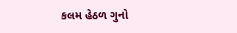કલમ હેઠળ ગુનો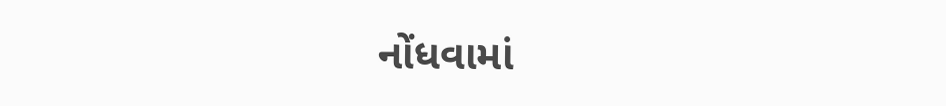નોંધવામાં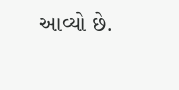આવ્યો છે.